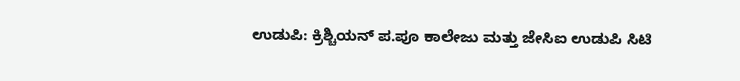ಉಡುಪಿ: ಕ್ರಿಶ್ಚಿಯನ್ ಪ.ಪೂ ಕಾಲೇಜು ಮತ್ತು ಜೇಸಿಐ ಉಡುಪಿ ಸಿಟಿ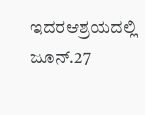ಇದರಆಶ್ರಯದಲ್ಲಿ ಜೂನ್.27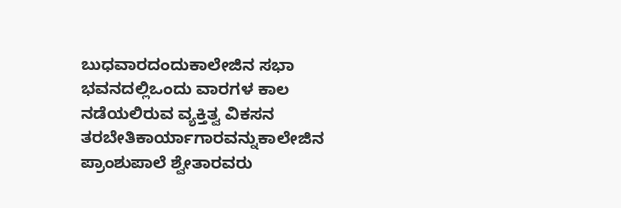ಬುಧವಾರದಂದುಕಾಲೇಜಿನ ಸಭಾ ಭವನದಲ್ಲಿಒಂದು ವಾರಗಳ ಕಾಲ ನಡೆಯಲಿರುವ ವ್ಯಕ್ತಿತ್ವ ವಿಕಸನ ತರಬೇತಿಕಾರ್ಯಾಗಾರವನ್ನುಕಾಲೇಜಿನ ಪ್ರಾಂಶುಪಾಲೆ ಶ್ವೇತಾರವರು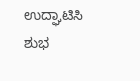ಉದ್ಘಾಟಿಸಿ ಶುಭ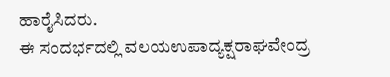ಹಾರೈಸಿದರು.
ಈ ಸಂದರ್ಭದಲ್ಲಿ ವಲಯಉಪಾದ್ಯಕ್ಷರಾಘವೇಂದ್ರ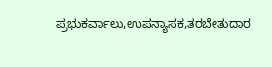ಪ್ರಭುಕರ್ವಾಲು,ಉಪನ್ಯಾಸಕ,ತರಬೇತುದಾರ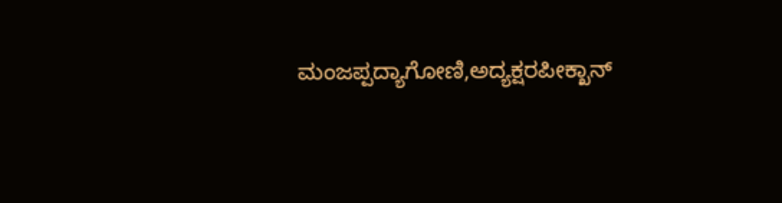ಮಂಜಪ್ಪದ್ಯಾಗೋಣಿ,ಅದ್ಯಕ್ಷರಪೀಕ್ಖಾನ್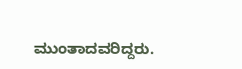ಮುಂತಾದವರಿದ್ದರು.